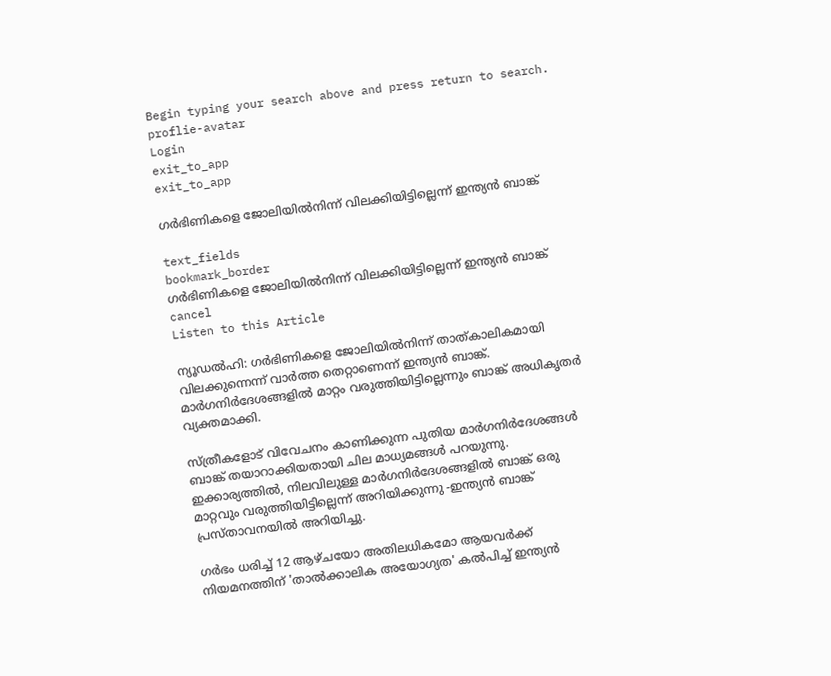Begin typing your search above and press return to search.
proflie-avatar
Login
exit_to_app
exit_to_app

ഗർഭിണികളെ ജോലിയിൽനിന്ന് വിലക്കിയിട്ടില്ലെന്ന് ഇന്ത്യൻ ബാങ്ക്

text_fields
bookmark_border
ഗർഭിണികളെ ജോലിയിൽനിന്ന് വിലക്കിയിട്ടില്ലെന്ന് ഇന്ത്യൻ ബാങ്ക്
cancel
Listen to this Article

ന്യൂഡൽഹി: ഗർഭിണികളെ ജോലിയിൽനിന്ന് താത്കാലികമായി വിലക്കുന്നെന്ന് വാർത്ത തെറ്റാണെന്ന് ഇന്ത്യൻ ബാങ്ക്. മാർഗനിർദേശങ്ങളിൽ മാറ്റം വരുത്തിയിട്ടില്ലെന്നും ബാങ്ക് അധികൃതർ വ്യക്തമാക്കി.

സ്ത്രീകളോട് വിവേചനം കാണിക്കുന്ന പുതിയ മാർഗനിർദേശങ്ങൾ ബാങ്ക് തയാറാക്കിയതായി ചില മാധ്യമങ്ങൾ പറയുന്നു. ഇക്കാര്യത്തിൽ, നിലവിലുള്ള മാർഗനിർദേശങ്ങളിൽ ബാങ്ക് ഒരു മാറ്റവും വരുത്തിയിട്ടില്ലെന്ന് അറിയിക്കുന്നു -ഇന്ത്യൻ ബാങ്ക് പ്രസ്താവനയിൽ അറിയിച്ചു.

ഗർഭം ധരിച്ച് 12 ആഴ്ചയോ അതിലധികമോ ആയവർക്ക് നിയമനത്തിന് 'താൽക്കാലിക അയോഗ്യത' കൽപിച്ച് ഇന്ത്യൻ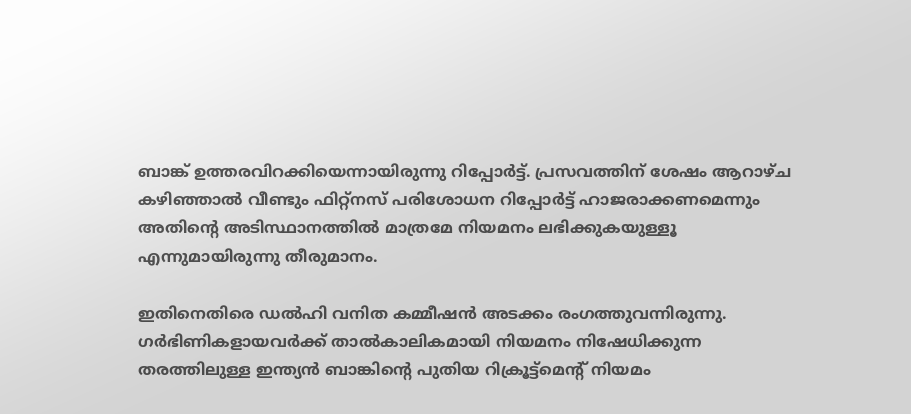ബാങ്ക് ഉത്തരവിറക്കിയെന്നായിരുന്നു റിപ്പോർട്ട്. പ്രസവത്തിന് ശേഷം ആറാഴ്ച കഴിഞ്ഞാൽ വീണ്ടും ഫിറ്റ്നസ് പരിശോധന റിപ്പോർട്ട് ഹാജരാക്കണമെന്നും അതിന്‍റെ അടിസ്ഥാനത്തിൽ മാത്രമേ നിയമനം ലഭിക്കുകയുള്ളൂ എന്നുമായിരുന്നു തീരുമാനം.

ഇതിനെതിരെ ഡൽഹി വനിത കമ്മീഷൻ അടക്കം രംഗത്തുവന്നിരുന്നു. ഗർഭിണികളായവർക്ക് താൽകാലികമായി നിയമനം നിഷേധിക്കുന്ന തരത്തിലുള്ള ഇന്ത്യൻ ബാങ്കിന്റെ പുതിയ റിക്രൂട്ട്മെന്റ് നിയമം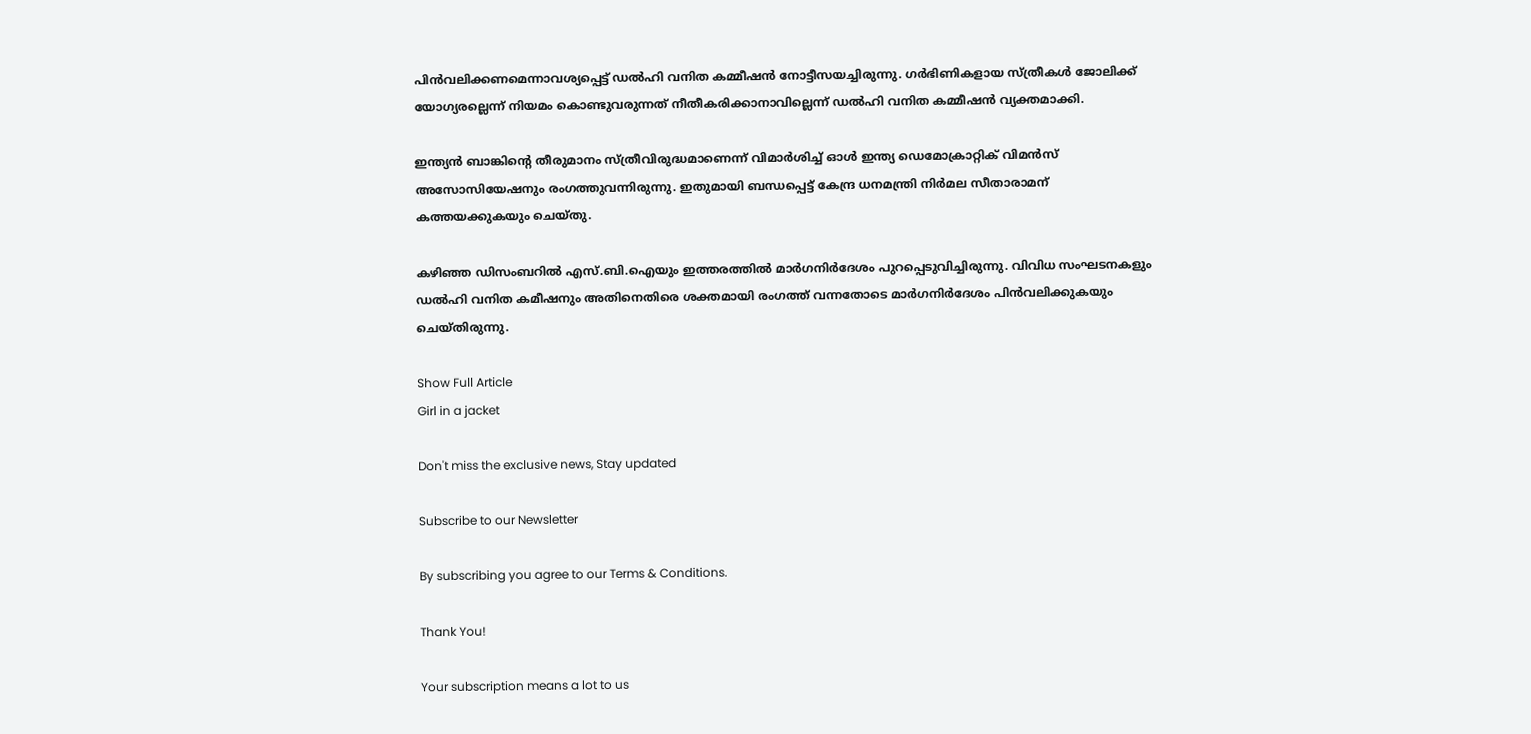പിൻവലിക്കണമെന്നാവശ്യപ്പെട്ട് ഡൽഹി വനിത കമ്മീഷൻ നോട്ടീസയച്ചിരുന്നു. ഗർഭിണികളായ സ്ത്രീകൾ ജോലിക്ക് യോഗ്യരല്ലെന്ന് നിയമം കൊണ്ടുവരുന്നത് നീതീകരിക്കാനാവില്ലെന്ന് ഡൽഹി വനിത കമ്മീഷൻ വ്യക്തമാക്കി.

ഇന്ത്യൻ ബാങ്കിന്റെ തീരുമാനം സ്ത്രീവിരുദ്ധമാണെന്ന് വിമാർശിച്ച് ഓൾ ഇന്ത്യ ഡെമോക്രാറ്റിക് വിമൻസ് അസോസിയേഷനും രംഗത്തുവന്നിരുന്നു. ഇതുമായി ബന്ധപ്പെട്ട് കേന്ദ്ര ധനമന്ത്രി നിർമല സീതാരാമന് കത്തയക്കുകയും ചെയ്തു.

കഴിഞ്ഞ ഡിസംബറിൽ എസ്.ബി.ഐയും ഇത്തരത്തിൽ മാർഗനിർദേശം പുറപ്പെടുവിച്ചിരുന്നു. വിവിധ സംഘടനകളും ഡൽഹി വനിത കമീഷനും അതിനെതിരെ ശക്തമായി രംഗത്ത് വന്നതോടെ മാർഗനിർദേശം പിൻവലിക്കുകയും ചെയ്തിരുന്നു.

Show Full Article
Girl in a jacket

Don't miss the exclusive news, Stay updated

Subscribe to our Newsletter

By subscribing you agree to our Terms & Conditions.

Thank You!

Your subscription means a lot to us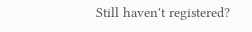Still haven't registered?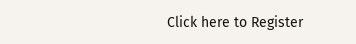Click here to Register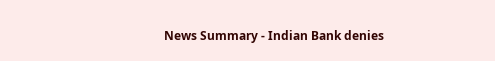News Summary - Indian Bank denies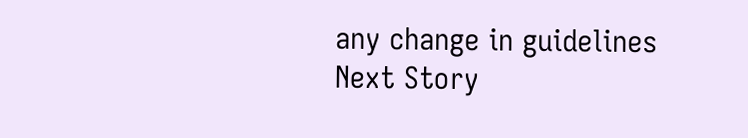any change in guidelines
Next Story